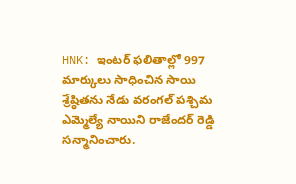HNK: ఇంటర్ ఫలితాల్లో 997 మార్కులు సాధించిన సాయి శ్రేష్ఠితను నేడు వరంగల్ పశ్చిమ ఎమ్మెల్యే నాయిని రాజేందర్ రెడ్డి సన్మానించారు.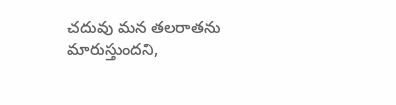చదువు మన తలరాతను మారుస్తుందని,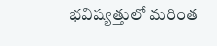భవిష్యత్తులో మరింత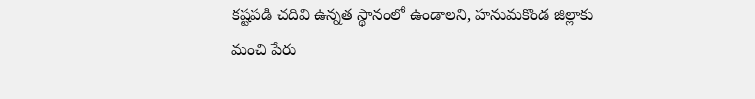కష్టపడి చదివి ఉన్నత స్థానంలో ఉండాలని, హనుమకొండ జిల్లాకు మంచి పేరు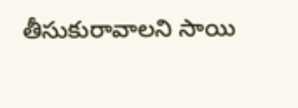తీసుకురావాలని సాయి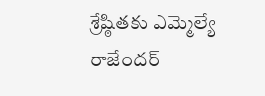శ్రేష్ఠితకు ఎమ్మెల్యే రాజేందర్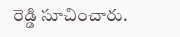రెడ్డి సూచించారు.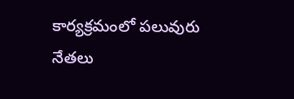కార్యక్రమంలో పలువురు నేతలు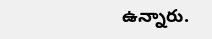ఉన్నారు.